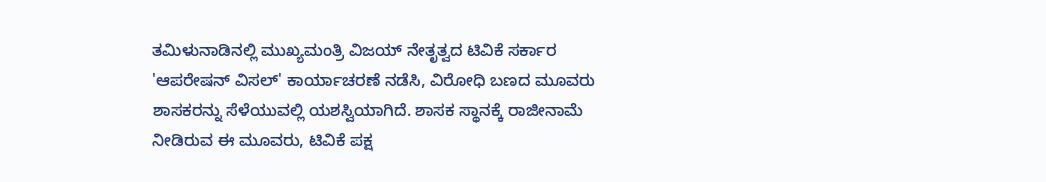ತಮಿಳುನಾಡಿನಲ್ಲಿ ಮುಖ್ಯಮಂತ್ರಿ ವಿಜಯ್ ನೇತೃತ್ವದ ಟಿವಿಕೆ ಸರ್ಕಾರ 'ಆಪರೇಷನ್ ವಿಸಲ್' ಕಾರ್ಯಾಚರಣೆ ನಡೆಸಿ, ವಿರೋಧಿ ಬಣದ ಮೂವರು ಶಾಸಕರನ್ನು ಸೆಳೆಯುವಲ್ಲಿ ಯಶಸ್ವಿಯಾಗಿದೆ. ಶಾಸಕ ಸ್ಥಾನಕ್ಕೆ ರಾಜೀನಾಮೆ ನೀಡಿರುವ ಈ ಮೂವರು, ಟಿವಿಕೆ ಪಕ್ಷ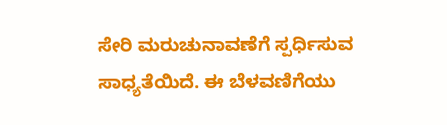ಸೇರಿ ಮರುಚುನಾವಣೆಗೆ ಸ್ಪರ್ಧಿಸುವ ಸಾಧ್ಯತೆಯಿದೆ. ಈ ಬೆಳವಣಿಗೆಯು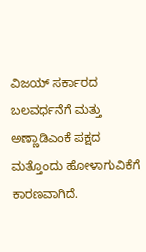ವಿಜಯ್ ಸರ್ಕಾರದ ಬಲವರ್ಧನೆಗೆ ಮತ್ತು ಅಣ್ಣಾಡಿಎಂಕೆ ಪಕ್ಷದ ಮತ್ತೊಂದು ಹೋಳಾಗುವಿಕೆಗೆ ಕಾರಣವಾಗಿದೆ.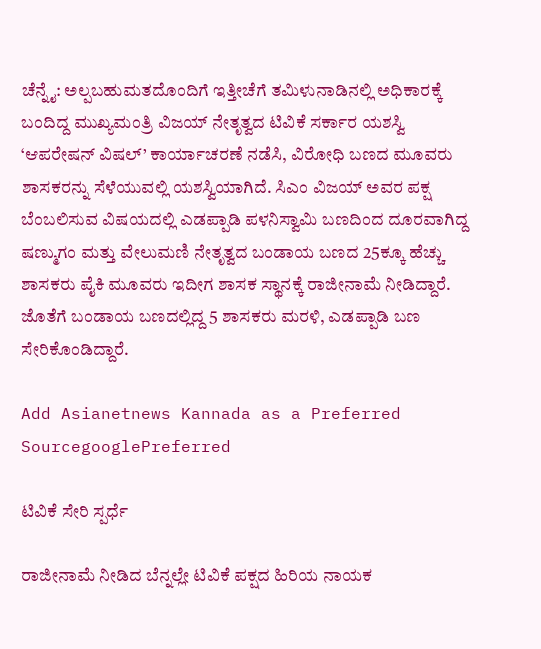ಚೆನ್ನೈ: ಅಲ್ಪಬಹುಮತದೊಂದಿಗೆ ಇತ್ತೀಚೆಗೆ ತಮಿಳುನಾಡಿನಲ್ಲಿ ಅಧಿಕಾರಕ್ಕೆ ಬಂದಿದ್ದ ಮುಖ್ಯಮಂತ್ರಿ ವಿಜಯ್‌ ನೇತೃತ್ವದ ಟಿವಿಕೆ ಸರ್ಕಾರ ಯಶಸ್ವಿ ‘ಆಪರೇಷನ್‌ ವಿಷಲ್‌’ ಕಾರ್ಯಾಚರಣೆ ನಡೆಸಿ, ವಿರೋಧಿ ಬಣದ ಮೂವರು ಶಾಸಕರನ್ನು ಸೆಳೆಯುವಲ್ಲಿ ಯಶಸ್ವಿಯಾಗಿದೆ. ಸಿಎಂ ವಿಜಯ್‌ ಅವರ ಪಕ್ಷ ಬೆಂಬಲಿಸುವ ವಿಷಯದಲ್ಲಿ ಎಡಪ್ಪಾಡಿ ಪಳನಿಸ್ವಾಮಿ ಬಣದಿಂದ ದೂರವಾಗಿದ್ದ ಷಣ್ಮುಗಂ ಮತ್ತು ವೇಲುಮಣಿ ನೇತೃತ್ವದ ಬಂಡಾಯ ಬಣದ 25ಕ್ಕೂ ಹೆಚ್ಚು ಶಾಸಕರು ಪೈಕಿ ಮೂವರು ಇದೀಗ ಶಾಸಕ ಸ್ಥಾನಕ್ಕೆ ರಾಜೀನಾಮೆ ನೀಡಿದ್ದಾರೆ. ಜೊತೆಗೆ ಬಂಡಾಯ ಬಣದಲ್ಲಿದ್ದ 5 ಶಾಸಕರು ಮರಳಿ, ಎಡಪ್ಪಾಡಿ ಬಣ ಸೇರಿಕೊಂಡಿದ್ದಾರೆ.

Add Asianetnews Kannada as a Preferred SourcegooglePreferred

ಟಿವಿಕೆ ಸೇರಿ ಸ್ಪರ್ಧೆ

ರಾಜೀನಾಮೆ ನೀಡಿದ ಬೆನ್ನಲ್ಲೇ ಟಿವಿಕೆ ಪಕ್ಷದ ಹಿರಿಯ ನಾಯಕ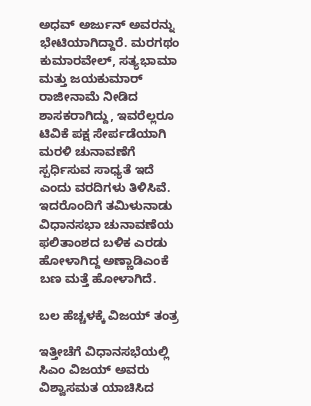ಅಧವ್‌ ಅರ್ಜುನ್‌ ಅವರನ್ನು ಭೇಟಿಯಾಗಿದ್ದಾರೆ. ಮರಗಥಂ ಕುಮಾರವೇಲ್‌, ಸತ್ಯಭಾಮಾ ಮತ್ತು ಜಯಕುಮಾರ್‌ ರಾಜೀನಾಮೆ ನೀಡಿದ ಶಾಸಕರಾಗಿದ್ದು, ಇವರೆಲ್ಲರೂ ಟಿವಿಕೆ ಪಕ್ಷ ಸೇರ್ಪಡೆಯಾಗಿ ಮರಳಿ ಚುನಾವಣೆಗೆ ಸ್ಪರ್ಧಿಸುವ ಸಾಧ್ಯತೆ ಇದೆ ಎಂದು ವರದಿಗಳು ತಿಳಿಸಿವೆ. ಇದರೊಂದಿಗೆ ತಮಿಳುನಾಡು ವಿಧಾನಸಭಾ ಚುನಾವಣೆಯ ಫಲಿತಾಂಶದ ಬಳಿಕ ಎರಡು ಹೋಳಾಗಿದ್ದ ಅಣ್ಣಾಡಿಎಂಕೆ ಬಣ ಮತ್ತೆ ಹೋಳಾಗಿದೆ.

ಬಲ ಹೆಚ್ಚಳಕ್ಕೆ ವಿಜಯ್‌ ತಂತ್ರ

ಇತ್ತೀಚೆಗೆ ವಿಧಾನಸಭೆಯಲ್ಲಿ ಸಿಎಂ ವಿಜಯ್‌ ಅವರು ವಿಶ್ವಾಸಮತ ಯಾಚಿಸಿದ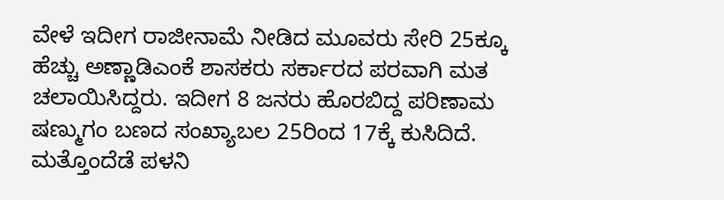ವೇಳೆ ಇದೀಗ ರಾಜೀನಾಮೆ ನೀಡಿದ ಮೂವರು ಸೇರಿ 25ಕ್ಕೂ ಹೆಚ್ಚು ಅಣ್ಣಾಡಿಎಂಕೆ ಶಾಸಕರು ಸರ್ಕಾರದ ಪರವಾಗಿ ಮತ ಚಲಾಯಿಸಿದ್ದರು. ಇದೀಗ 8 ಜನರು ಹೊರಬಿದ್ದ ಪರಿಣಾಮ ಷಣ್ಮುಗಂ ಬಣದ ಸಂಖ್ಯಾಬಲ 25ರಿಂದ 17ಕ್ಕೆ ಕುಸಿದಿದೆ. ಮತ್ತೊಂದೆಡೆ ಪಳನಿ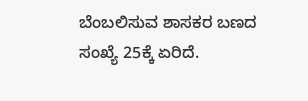ಬೆಂಬಲಿಸುವ ಶಾಸಕರ ಬಣದ ಸಂಖ್ಯೆ 25ಕ್ಕೆ ಏರಿದೆ.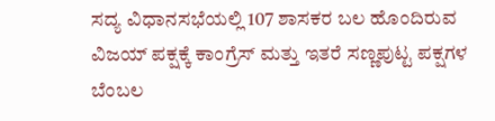ಸದ್ಯ ವಿಧಾನಸಭೆಯಲ್ಲಿ 107 ಶಾಸಕರ ಬಲ ಹೊಂದಿರುವ ವಿಜಯ್‌ ಪಕ್ಷಕ್ಕೆ ಕಾಂಗ್ರೆಸ್‌ ಮತ್ತು ಇತರೆ ಸಣ್ಣಪುಟ್ಟ ಪಕ್ಷಗಳ ಬೆಂಬಲ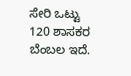ಸೇರಿ ಒಟ್ಟು 120 ಶಾಸಕರ ಬೆಂಬಲ ಇದೆ.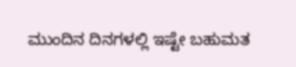ಮುಂದಿನ ದಿನಗಳಲ್ಲಿ ಇಷ್ಟೇ ಬಹುಮತ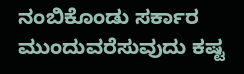ನಂಬಿಕೊಂಡು ಸರ್ಕಾರ ಮುಂದುವರೆಸುವುದು ಕಷ್ಟ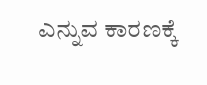ಎನ್ನುವ ಕಾರಣಕ್ಕೆ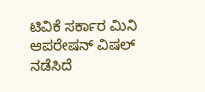ಟಿವಿಕೆ ಸರ್ಕಾರ ಮಿನಿ ಆಪರೇಷನ್‌ ವಿಷಲ್‌ ನಡೆಸಿದೆ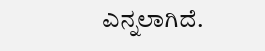ಎನ್ನಲಾಗಿದೆ.